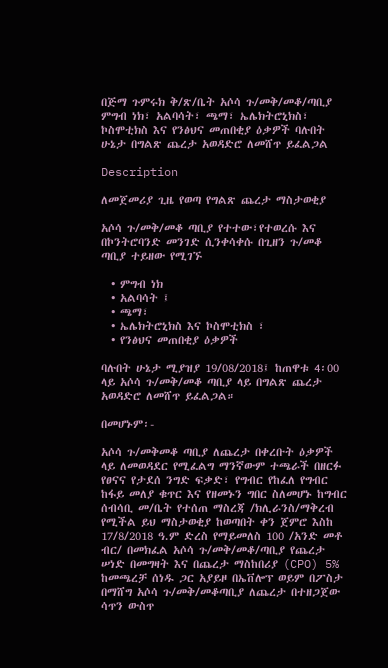በጅማ ጉምሩክ ቅ/ጽ/ቤት አሶሳ ጉ/መቅ/መቆ/ጣቢያ ምግብ ነክ፣ አልባሳት፣ ጫማ፣ ኤሌክትሮኒክስ፣ ኮስሞቲክስ እና የንፅህና መጠበቂያ ዕቃዎች ባሉበት ሁኔታ በግልጽ ጨረታ አወዳድሮ ለመሸጥ ይፈልጋል

Description

ለመጀመሪያ ጊዜ የወጣ የግልጽ ጨረታ ማስታወቂያ

አሶሳ ጉ/መቅ/መቆ ጣቢያ የተተው፣የተወረሱ እና በኮንትሮባንድ መንገድ ሲንቀሳቀሱ በጊዘን ጉ/መቆ ጣቢያ ተይዘው የሚገኙ

  • ምግብ ነክ
  • አልባሳት ፤
  • ጫማ፣
  • ኤሌክትሮኒክስ እና ኮስሞቲክስ ፣
  • የንፅህና መጠበቂያ ዕቃዎች

ባሉበት ሁኔታ ሚያዝያ 19/08/2018፤ ከጠዋቱ 4፡00 ላይ አሶሳ ጉ/መቅ/መቆ ጣቢያ ላይ በግልጽ ጨረታ አወዳድሮ ለመሸጥ ይፈልጋል።

በመሆኑም፡-

አሶሳ ጉ/መቅመቆ ጣቢያ ለጨረታ በቀረቡት ዕቃዎች ላይ ለመወዳደር የሚፈልግ ማንኛውም ተጫራች በዘርፉ የፀናና የታደሰ ንግድ ፍቃድ፣ የግብር የከፈለ የግብር ከፋይ መለያ ቁጥር እና የዘመኑን ግበር ስለመሆኑ ከግብር ሰብሳቢ መ/ቤት የተሰጠ ማስረጃ /ክሊራንስ/ማቅረብ የሚችል ይህ ማስታወቂያ ከወጣበት ቀን ጀምሮ እስከ 17/8/2018 ዓ.ም ድረስ የማይመለስ 100 /አንድ መቶ ብር/ በመክፈል አሶሳ ጉ/መቅ/መቆ/ጣቢያ የጨረታ ሠነድ በመግዛት እና በጨረታ ማስከበሪያ (CPO) 5% ከመጫረቻ ሰነዱ ጋር አያይዞ በኤቨሎፕ ወይም በፖስታ በማሸግ አሶሳ ጉ/መቅ/መቆጣቢያ ለጨረታ በተዘጋጀው ሳጥን ውስጥ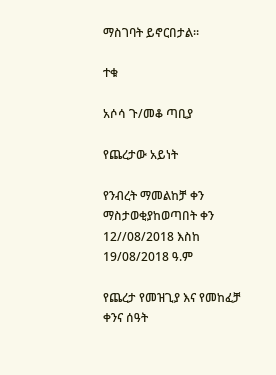ማስገባት ይኖርበታል።

ተቁ

አሶሳ ጉ/መቆ ጣቢያ

የጨረታው አይነት

የንብረት ማመልከቻ ቀን ማስታወቂያከወጣበት ቀን 12//08/2018 እስከ 19/08/2018 ዓ.ም

የጨረታ የመዝጊያ እና የመከፈቻ ቀንና ሰዓት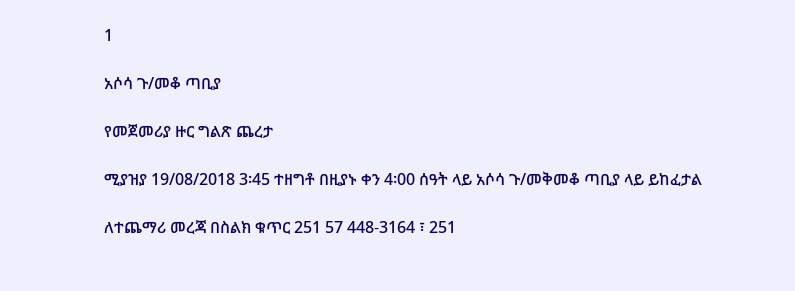1

አሶሳ ጉ/መቆ ጣቢያ

የመጀመሪያ ዙር ግልጽ ጨረታ

ሚያዝያ 19/08/2018 3፡45 ተዘግቶ በዚያኑ ቀን 4፡00 ሰዓት ላይ አሶሳ ጉ/መቅመቆ ጣቢያ ላይ ይከፈታል

ለተጨማሪ መረጃ በስልክ ቁጥር 251 57 448-3164 ፣ 251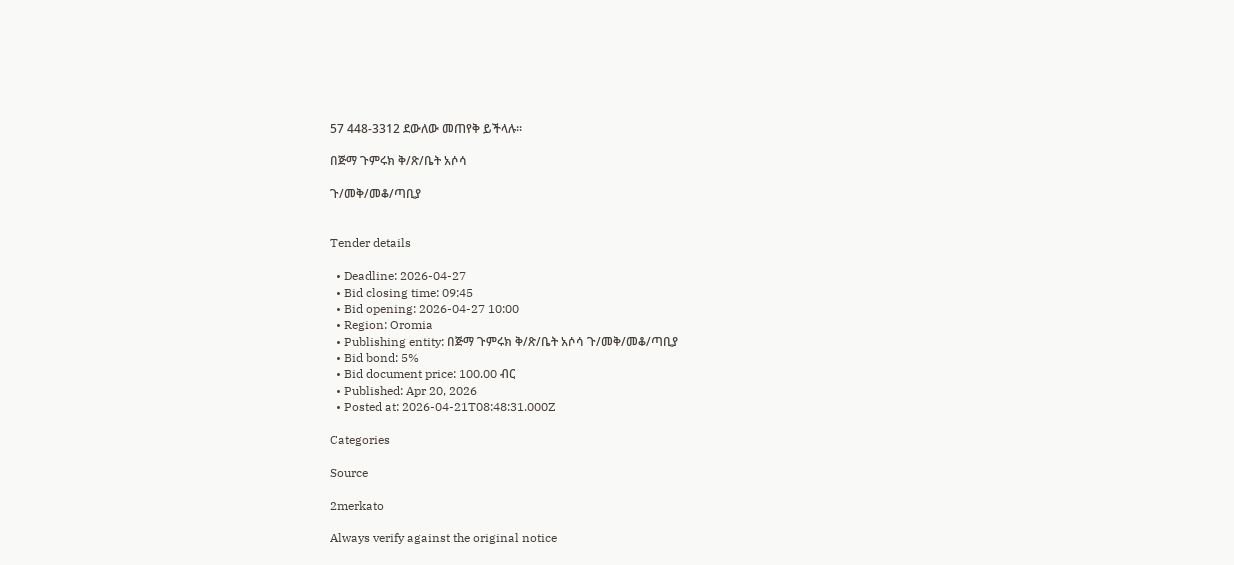57 448-3312 ደውለው መጠየቅ ይችላሉ።

በጅማ ጉምሩክ ቅ/ጽ/ቤት አሶሳ

ጉ/መቅ/መቆ/ጣቢያ


Tender details

  • Deadline: 2026-04-27
  • Bid closing time: 09:45
  • Bid opening: 2026-04-27 10:00
  • Region: Oromia
  • Publishing entity: በጅማ ጉምሩክ ቅ/ጽ/ቤት አሶሳ ጉ/መቅ/መቆ/ጣቢያ
  • Bid bond: 5%
  • Bid document price: 100.00 ብር
  • Published: Apr 20, 2026
  • Posted at: 2026-04-21T08:48:31.000Z

Categories

Source

2merkato

Always verify against the original notice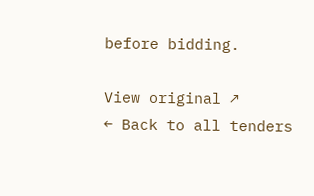before bidding.

View original ↗
← Back to all tenders